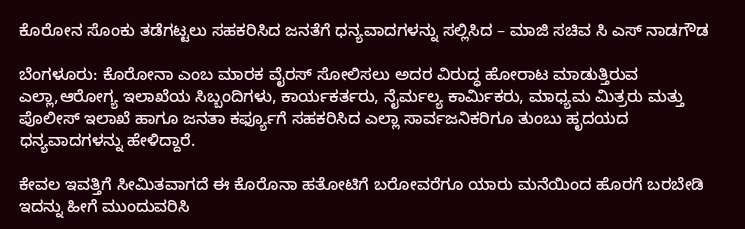ಕೊರೋನ ಸೊಂಕು ತಡೆಗಟ್ಟಲು ಸಹಕರಿಸಿದ ಜನತೆಗೆ ಧನ್ಯವಾದಗಳನ್ನು ಸಲ್ಲಿಸಿದ – ಮಾಜಿ ಸಚಿವ ಸಿ ಎಸ್ ನಾಡಗೌಡ

ಬೆಂಗಳೂರು: ಕೊರೋನಾ ಎಂಬ ಮಾರಕ ವೈರಸ್ ಸೋಲಿಸಲು ಅದರ ವಿರುದ್ಧ ಹೋರಾಟ ಮಾಡುತ್ತಿರುವ ಎಲ್ಲಾ,ಆರೋಗ್ಯ ಇಲಾಖೆಯ ಸಿಬ್ಬಂದಿಗಳು, ಕಾರ್ಯಕರ್ತರು, ನೈರ್ಮಲ್ಯ ಕಾರ್ಮಿಕರು, ಮಾಧ್ಯಮ ಮಿತ್ರರು ಮತ್ತು ಪೊಲೀಸ್ ಇಲಾಖೆ ಹಾಗೂ ಜನತಾ ಕರ್ಫ್ಯೂಗೆ ಸಹಕರಿಸಿದ ಎಲ್ಲಾ ಸಾರ್ವಜನಿಕರಿಗೂ ತುಂಬು ಹೃದಯದ ಧನ್ಯವಾದಗಳನ್ನು ಹೇಳಿದ್ದಾರೆ.

ಕೇವಲ ಇವತ್ತಿಗೆ ಸೀಮಿತವಾಗದೆ ಈ ಕೊರೊನಾ ಹತೋಟಿಗೆ ಬರೋವರೆಗೂ ಯಾರು ಮನೆಯಿಂದ ಹೊರಗೆ ಬರಬೇಡಿ ಇದನ್ನು ಹೀಗೆ ಮುಂದುವರಿಸಿ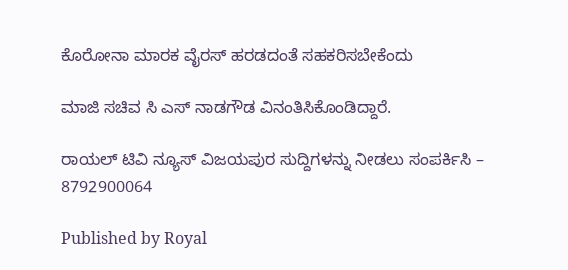ಕೊರೋನಾ ಮಾರಕ ವೈರಸ್ ಹರಡದಂತೆ ಸಹಕರಿಸಬೇಕೆಂದು

ಮಾಜಿ ಸಚಿವ ಸಿ ಎಸ್ ನಾಡಗೌಡ ವಿನಂತಿಸಿಕೊಂಡಿದ್ದಾರೆ.

ರಾಯಲ್ ಟಿವಿ ನ್ಯೂಸ್ ವಿಜಯಪುರ ಸುದ್ದಿಗಳನ್ನು ನೀಡಲು ಸಂಪರ್ಕಿಸಿ – 8792900064

Published by Royal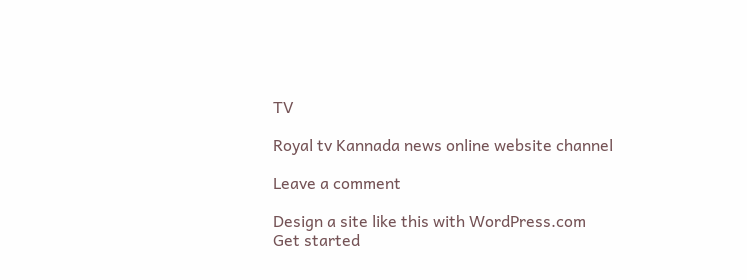TV

Royal tv Kannada news online website channel

Leave a comment

Design a site like this with WordPress.com
Get started